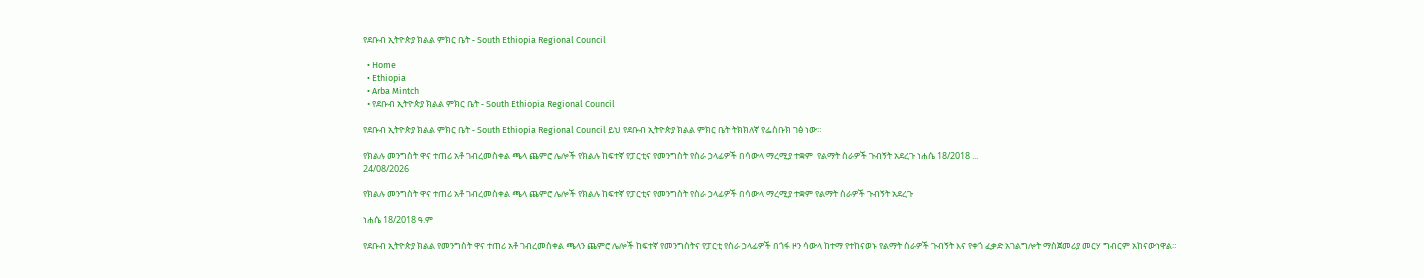የደቡብ ኢትዮጵያ ክልል ምክር ቤት - South Ethiopia Regional Council

  • Home
  • Ethiopia
  • Arba Mintch
  • የደቡብ ኢትዮጵያ ክልል ምክር ቤት - South Ethiopia Regional Council

የደቡብ ኢትዮጵያ ክልል ምክር ቤት - South Ethiopia Regional Council ይህ የደቡብ ኢትዮጵያ ክልል ምክር ቤት ትክክለኛ የፌስቡክ ገፅ ነው።

የክልሉ መንግስት ዋና ተጠሪ አቶ ገብረመስቀል ጫላ ጨምሮ ሌሎች የክልሉ ከፍተኛ የፓርቲና የመንግስት የስራ ኃላፊዎች በሳውላ ማረሚያ ተቋም  የልማት ስራዎች ጉብኝት አደረጉ ነሐሴ 18/2018 ...
24/08/2026

የክልሉ መንግስት ዋና ተጠሪ አቶ ገብረመስቀል ጫላ ጨምሮ ሌሎች የክልሉ ከፍተኛ የፓርቲና የመንግስት የስራ ኃላፊዎች በሳውላ ማረሚያ ተቋም የልማት ስራዎች ጉብኝት አደረጉ

ነሐሴ 18/2018 ዓ.ም

የደቡብ ኢትዮጵያ ክልል የመንግስት ዋና ተጠሪ አቶ ገብረመስቀል ጫላን ጨምሮ ሌሎች ከፍተኛ የመንግስትና የፓርቲ የስራ ኃላፊዎች በጎፋ ዞን ሳውላ ከተማ የተከናወኑ የልማት ስራዎች ጉብኝት እና የቀጎ ፈቃድ አገልግሎት ማስጀመሪያ መርሃ ግብርም አከናውነዋል።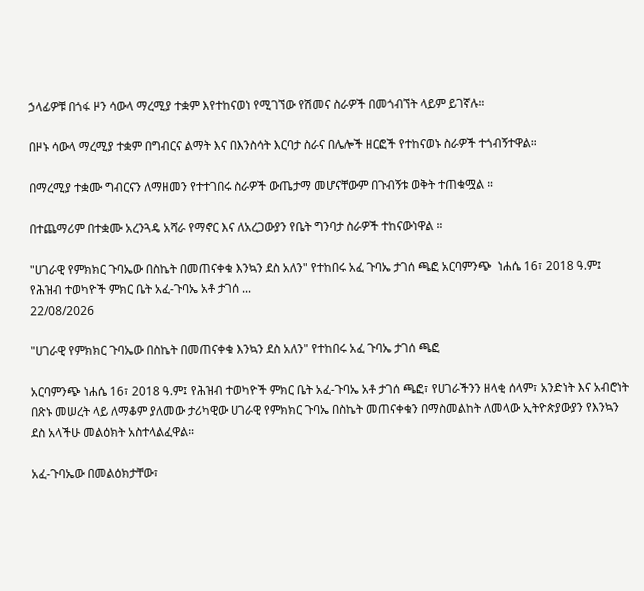ኃላፊዎቹ በጎፋ ዞን ሳውላ ማረሚያ ተቋም እየተከናወነ የሚገኘው የሽመና ስራዎች በመጎብኘት ላይም ይገኛሉ።

በዞኑ ሳውላ ማረሚያ ተቋም በግብርና ልማት እና በእንስሳት እርባታ ስራና በሌሎች ዘርፎች የተከናወኑ ስራዎች ተጎብኝተዋል።

በማረሚያ ተቋሙ ግብርናን ለማዘመን የተተገበሩ ስራዎች ውጤታማ መሆናቸውም በጉብኝቱ ወቅት ተጠቁሟል ።

በተጨማሪም በተቋሙ አረንጓዴ አሻራ የማኖር እና ለአረጋውያን የቤት ግንባታ ስራዎች ተከናውነዋል ።

"ሀገራዊ የምክክር ጉባኤው በስኬት በመጠናቀቁ እንኳን ደስ አለን" የተከበሩ አፈ ጉባኤ ታገሰ ጫፎ አርባምንጭ  ነሐሴ 16፣ 2018 ዓ.ም፤ የሕዝብ ተወካዮች ምክር ቤት አፈ-ጉባኤ አቶ ታገሰ ...
22/08/2026

"ሀገራዊ የምክክር ጉባኤው በስኬት በመጠናቀቁ እንኳን ደስ አለን" የተከበሩ አፈ ጉባኤ ታገሰ ጫፎ

አርባምንጭ ነሐሴ 16፣ 2018 ዓ.ም፤ የሕዝብ ተወካዮች ምክር ቤት አፈ-ጉባኤ አቶ ታገሰ ጫፎ፣ የሀገራችንን ዘላቂ ሰላም፣ አንድነት እና አብሮነት በጽኑ መሠረት ላይ ለማቆም ያለመው ታሪካዊው ሀገራዊ የምክክር ጉባኤ በስኬት መጠናቀቁን በማስመልከት ለመላው ኢትዮጵያውያን የእንኳን ደስ አላችሁ መልዕክት አስተላልፈዋል።

አፈ-ጉባኤው በመልዕክታቸው፣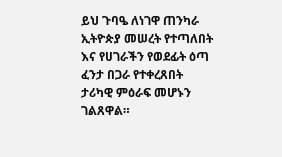ይህ ጉባዔ ለነገዋ ጠንካራ ኢትዮጵያ መሠረት የተጣለበት እና የሀገራችን የወደፊት ዕጣ ፈንታ በጋራ የተቀረጸበት ታሪካዊ ምዕራፍ መሆኑን ገልጸዋል።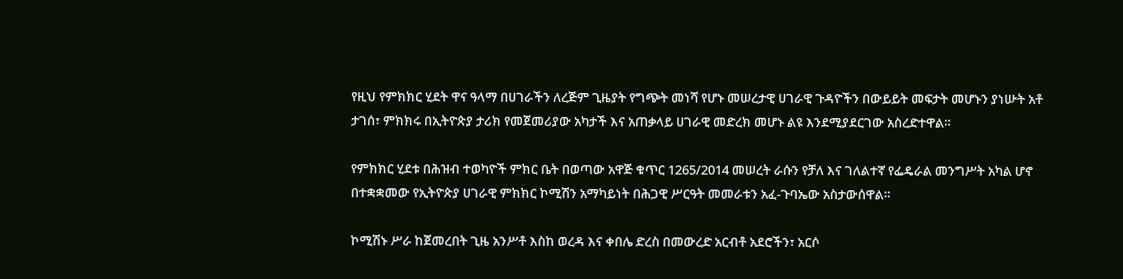የዚህ የምክክር ሂደት ዋና ዓላማ በሀገራችን ለረጅም ጊዜያት የግጭት መነሻ የሆኑ መሠረታዊ ሀገራዊ ጉዳዮችን በውይይት መፍታት መሆኑን ያነሡት አቶ ታገሰ፣ ምክክሩ በኢትዮጵያ ታሪክ የመጀመሪያው አካታች እና አጠቃላይ ሀገራዊ መድረክ መሆኑ ልዩ እንደሚያደርገው አስረድተዋል።

የምክክር ሂደቱ በሕዝብ ተወካዮች ምክር ቤት በወጣው አዋጅ ቁጥር 1265/2014 መሠረት ራሱን የቻለ እና ገለልተኛ የፌዴራል መንግሥት አካል ሆኖ በተቋቋመው የኢትዮጵያ ሀገራዊ ምክክር ኮሚሽን አማካይነት በሕጋዊ ሥርዓት መመራቱን አፈ-ጉባኤው አስታውሰዋል።

ኮሚሽኑ ሥራ ከጀመረበት ጊዜ አንሥቶ እስከ ወረዳ እና ቀበሌ ድረስ በመውረድ አርብቶ አደሮችን፣ አርሶ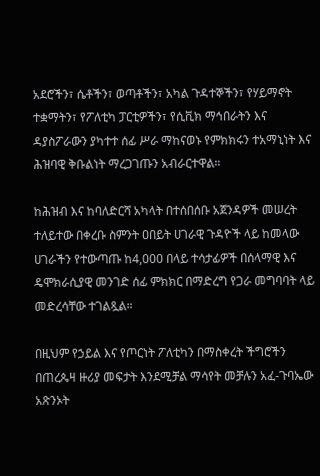አደሮችን፣ ሴቶችን፣ ወጣቶችን፣ አካል ጉዳተኞችን፣ የሃይማኖት ተቋማትን፣ የፖለቲካ ፓርቲዎችን፣ የሲቪክ ማኅበራትን እና ዳያስፖራውን ያካተተ ሰፊ ሥራ ማከናወኑ የምክክሩን ተአማኒነት እና ሕዝባዊ ቅቡልነት ማረጋገጡን አብራርተዋል።

ከሕዝብ እና ከባለድርሻ አካላት በተሰበሰቡ አጀንዳዎች መሠረት ተለይተው በቀረቡ ስምንት ዐበይት ሀገራዊ ጉዳዮች ላይ ከመላው ሀገራችን የተውጣጡ ከ4,000 በላይ ተሳታፊዎች በሰላማዊ እና ዴሞክራሲያዊ መንገድ ሰፊ ምክክር በማድረግ የጋራ መግባባት ላይ መድረሳቸው ተገልጿል።

በዚህም የኃይል እና የጦርነት ፖለቲካን በማስቀረት ችግሮችን በጠረጴዛ ዙሪያ መፍታት እንደሚቻል ማሳየት መቻሉን አፈ-ጉባኤው አጽንኦት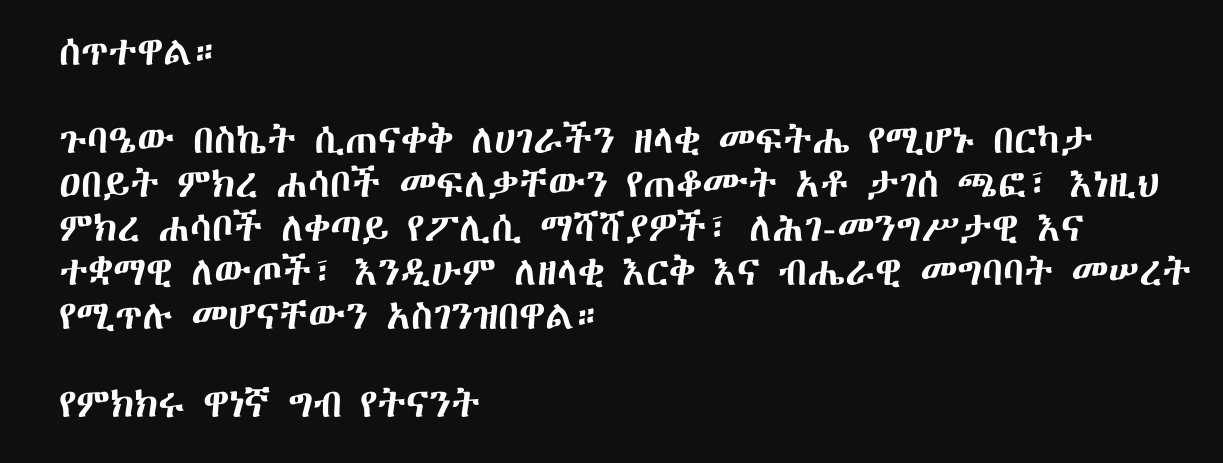ሰጥተዋል።

ጉባዔው በስኬት ሲጠናቀቅ ለሀገራችን ዘላቂ መፍትሔ የሚሆኑ በርካታ ዐበይት ምክረ ሐሳቦች መፍለቃቸውን የጠቆሙት አቶ ታገሰ ጫፎ፣ እነዚህ ምክረ ሐሳቦች ለቀጣይ የፖሊሲ ማሻሻያዎች፣ ለሕገ-መንግሥታዊ እና ተቋማዊ ለውጦች፣ እንዲሁም ለዘላቂ እርቅ እና ብሔራዊ መግባባት መሠረት የሚጥሉ መሆናቸውን አስገንዝበዋል።

የምክክሩ ዋነኛ ግብ የትናንት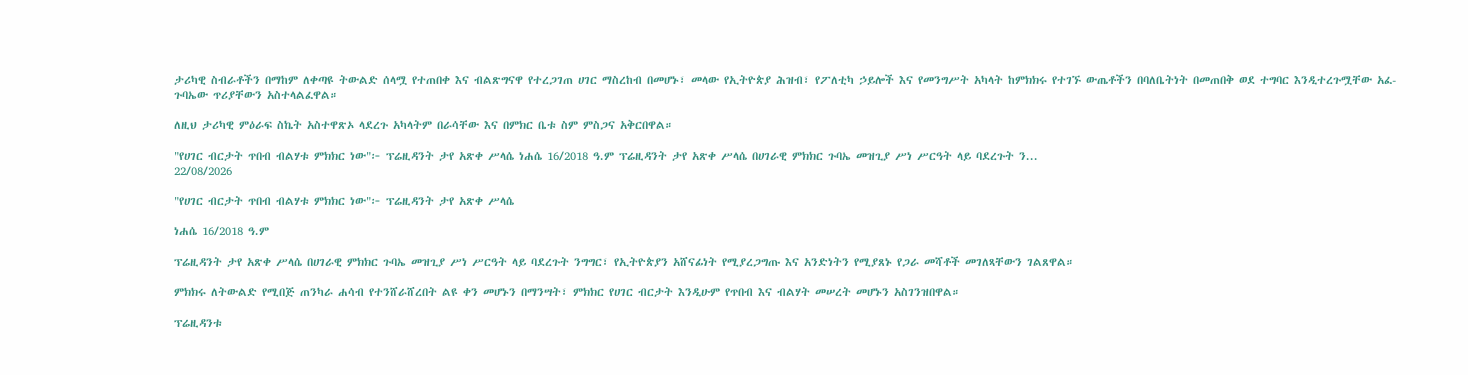ታሪካዊ ስብራቶችን በማከም ለቀጣዩ ትውልድ ሰላሟ የተጠበቀ እና ብልጽግናዋ የተረጋገጠ ሀገር ማስረከብ በመሆኑ፣ መላው የኢትዮጵያ ሕዝብ፣ የፖለቲካ ኃይሎች እና የመንግሥት አካላት ከምክክሩ የተገኙ ውጤቶችን በባለቤትነት በመጠበቅ ወደ ተግባር እንዲተረጉሟቸው አፈ-ጉባኤው ጥሪያቸውን አስተላልፈዋል።

ለዚህ ታሪካዊ ምዕራፍ ስኬት አስተዋጽኦ ላደረጉ አካላትም በራሳቸው እና በምክር ቤቱ ስም ምስጋና አቅርበዋል።

"የሀገር ብርታት ጥበብ ብልሃቱ ምክክር ነው"፦ ፕሬዚዳንት ታየ አጽቀ ሥላሴ ነሐሴ 16/2018 ዓ.ም ፕሬዚዳንት ታየ አጽቀ ሥላሴ በሀገራዊ ምክክር ጉባኤ መዝጊያ ሥነ ሥርዓት ላይ ባደረጉት ን...
22/08/2026

"የሀገር ብርታት ጥበብ ብልሃቱ ምክክር ነው"፦ ፕሬዚዳንት ታየ አጽቀ ሥላሴ

ነሐሴ 16/2018 ዓ.ም

ፕሬዚዳንት ታየ አጽቀ ሥላሴ በሀገራዊ ምክክር ጉባኤ መዝጊያ ሥነ ሥርዓት ላይ ባደረጉት ንግግር፣ የኢትዮጵያን አሸናፊነት የሚያረጋግጡ እና አንድነትን የሚያጸኑ የጋራ መሻቶች መገለጻቸውን ገልጸዋል።

ምክክሩ ለትውልድ የሚበጅ ጠንካራ ሐሳብ የተንሸራሸረበት ልዩ ቀን መሆኑን በማንሣት፣ ምክክር የሀገር ብርታት እንዲሁም የጥበብ እና ብልሃት መሠረት መሆኑን አስገንዝበዋል።

ፕሬዚዳንቱ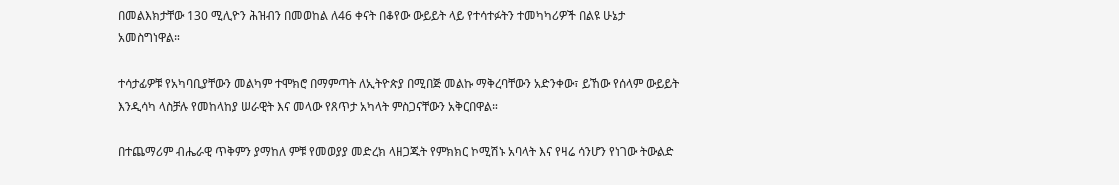በመልእክታቸው 130 ሚሊዮን ሕዝብን በመወከል ለ46 ቀናት በቆየው ውይይት ላይ የተሳተፉትን ተመካካሪዎች በልዩ ሁኔታ አመስግነዋል።

ተሳታፊዎቹ የአካባቢያቸውን መልካም ተሞክሮ በማምጣት ለኢትዮጵያ በሚበጅ መልኩ ማቅረባቸውን አድንቀው፣ ይኸው የሰላም ውይይት እንዲሳካ ላስቻሉ የመከላከያ ሠራዊት እና መላው የጸጥታ አካላት ምስጋናቸውን አቅርበዋል።

በተጨማሪም ብሔራዊ ጥቅምን ያማከለ ምቹ የመወያያ መድረክ ላዘጋጁት የምክክር ኮሚሽኑ አባላት እና የዛሬ ሳንሆን የነገው ትውልድ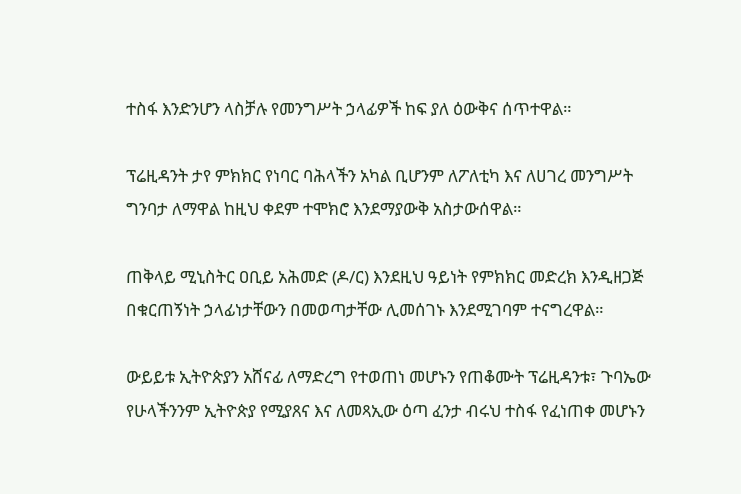ተስፋ እንድንሆን ላስቻሉ የመንግሥት ኃላፊዎች ከፍ ያለ ዕውቅና ሰጥተዋል።

ፕሬዚዳንት ታየ ምክክር የነባር ባሕላችን አካል ቢሆንም ለፖለቲካ እና ለሀገረ መንግሥት ግንባታ ለማዋል ከዚህ ቀደም ተሞክሮ እንደማያውቅ አስታውሰዋል።

ጠቅላይ ሚኒስትር ዐቢይ አሕመድ (ዶ/ር) እንደዚህ ዓይነት የምክክር መድረክ እንዲዘጋጅ በቁርጠኝነት ኃላፊነታቸውን በመወጣታቸው ሊመሰገኑ እንደሚገባም ተናግረዋል።

ውይይቱ ኢትዮጵያን አሸናፊ ለማድረግ የተወጠነ መሆኑን የጠቆሙት ፕሬዚዳንቱ፣ ጉባኤው የሁላችንንም ኢትዮጵያ የሚያጸና እና ለመጻኢው ዕጣ ፈንታ ብሩህ ተስፋ የፈነጠቀ መሆኑን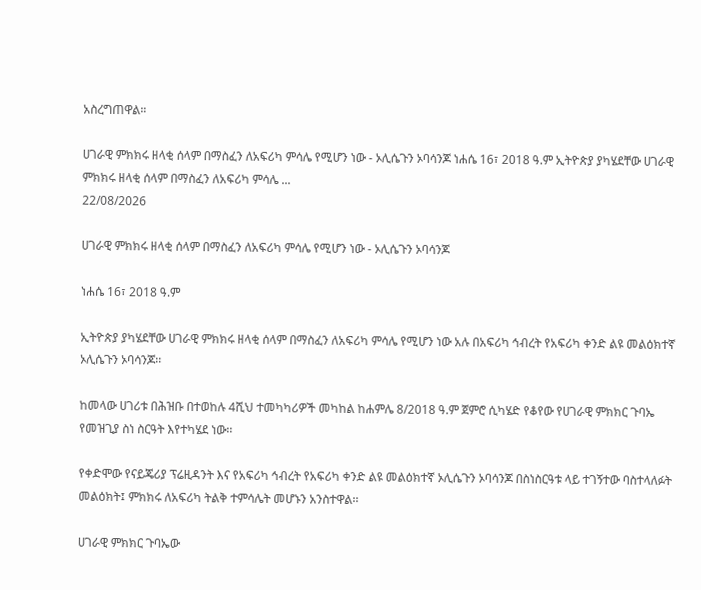አስረግጠዋል።

ሀገራዊ ምክክሩ ዘላቂ ሰላም በማስፈን ለአፍሪካ ምሳሌ የሚሆን ነው - ኦሊሴጉን ኦባሳንጆ ነሐሴ 16፣ 2018 ዓ.ም ኢትዮጵያ ያካሄደቸው ሀገራዊ ምክክሩ ዘላቂ ሰላም በማስፈን ለአፍሪካ ምሳሌ ...
22/08/2026

ሀገራዊ ምክክሩ ዘላቂ ሰላም በማስፈን ለአፍሪካ ምሳሌ የሚሆን ነው - ኦሊሴጉን ኦባሳንጆ

ነሐሴ 16፣ 2018 ዓ.ም

ኢትዮጵያ ያካሄደቸው ሀገራዊ ምክክሩ ዘላቂ ሰላም በማስፈን ለአፍሪካ ምሳሌ የሚሆን ነው አሉ በአፍሪካ ኅብረት የአፍሪካ ቀንድ ልዩ መልዕክተኛ ኦሊሴጉን ኦባሳንጆ፡፡

ከመላው ሀገሪቱ በሕዝቡ በተወከሉ 4ሺህ ተመካካሪዎች መካከል ከሐምሌ 8/2018 ዓ.ም ጀምሮ ሲካሄድ የቆየው የሀገራዊ ምክክር ጉባኤ የመዝጊያ ስነ ስርዓት እየተካሄደ ነው፡፡

የቀድሞው የናይጄሪያ ፕሬዚዳንት እና የአፍሪካ ኅብረት የአፍሪካ ቀንድ ልዩ መልዕክተኛ ኦሊሴጉን ኦባሳንጆ በስነስርዓቱ ላይ ተገኝተው ባስተላለፉት መልዕክት፤ ምክክሩ ለአፍሪካ ትልቅ ተምሳሌት መሆኑን አንስተዋል፡፡

ሀገራዊ ምክክር ጉባኤው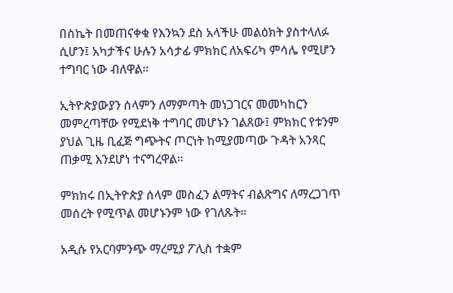በስኬት በመጠናቀቁ የእንኳን ደስ አላችሁ መልዕክት ያስተላለፉ ሲሆን፤ አካታችና ሁሉን አሳታፊ ምክክር ለአፍሪካ ምሳሌ የሚሆን ተግባር ነው ብለዋል።

ኢትዮጵያውያን ሰላምን ለማምጣት መነጋገርና መመካከርን መምረጣቸው የሚደነቅ ተግባር መሆኑን ገልጸው፤ ምክክር የቱንም ያህል ጊዜ ቢፈጅ ግጭትና ጦርነት ከሚያመጣው ጉዳት አንጻር ጠቃሚ እንደሆነ ተናግረዋል፡፡

ምክክሩ በኢትዮጵያ ሰላም መስፈን ልማትና ብልጽግና ለማረጋገጥ መሰረት የሚጥል መሆኑንም ነው የገለጹት፡፡

አዲሱ የአርባምንጭ ማረሚያ ፖሊስ ተቋም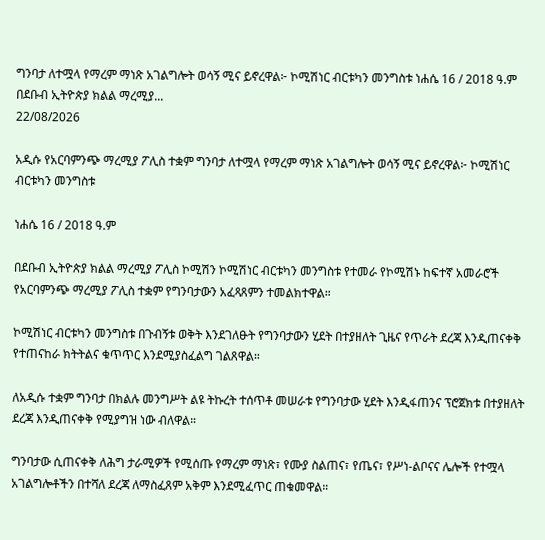ግንባታ ለተሟላ የማረም ማነጽ አገልግሎት ወሳኝ ሚና ይኖረዋል፦ ኮሚሽነር ብርቱካን መንግስቱ ነሐሴ 16 / 2018 ዓ.ም በደቡብ ኢትዮጵያ ክልል ማረሚያ...
22/08/2026

አዲሱ የአርባምንጭ ማረሚያ ፖሊስ ተቋም ግንባታ ለተሟላ የማረም ማነጽ አገልግሎት ወሳኝ ሚና ይኖረዋል፦ ኮሚሽነር ብርቱካን መንግስቱ

ነሐሴ 16 / 2018 ዓ.ም

በደቡብ ኢትዮጵያ ክልል ማረሚያ ፖሊስ ኮሚሽን ኮሚሽነር ብርቱካን መንግስቱ የተመራ የኮሚሽኑ ከፍተኛ አመራሮች የአርባምንጭ ማረሚያ ፖሊስ ተቋም የግንባታውን አፈጻጸምን ተመልክተዋል።

ኮሚሽነር ብርቱካን መንግስቱ በጉብኝቱ ወቅት እንደገለፁት የግንባታውን ሂደት በተያዘለት ጊዜና የጥራት ደረጃ እንዲጠናቀቅ የተጠናከራ ክትትልና ቁጥጥር እንደሚያስፈልግ ገልጸዋል።

ለአዲሱ ተቋም ግንባታ በክልሉ መንግሥት ልዩ ትኩረት ተሰጥቶ መሠራቱ የግንባታው ሂደት እንዲፋጠንና ፕሮጀክቱ በተያዘለት ደረጃ እንዲጠናቀቅ የሚያግዝ ነው ብለዋል።

ግንባታው ሲጠናቀቅ ለሕግ ታራሚዎች የሚሰጡ የማረም ማነጽ፣ የሙያ ስልጠና፣ የጤና፣ የሥነ-ልቦናና ሌሎች የተሟላ አገልግሎቶችን በተሻለ ደረጃ ለማስፈጸም አቅም እንደሚፈጥር ጠቁመዋል።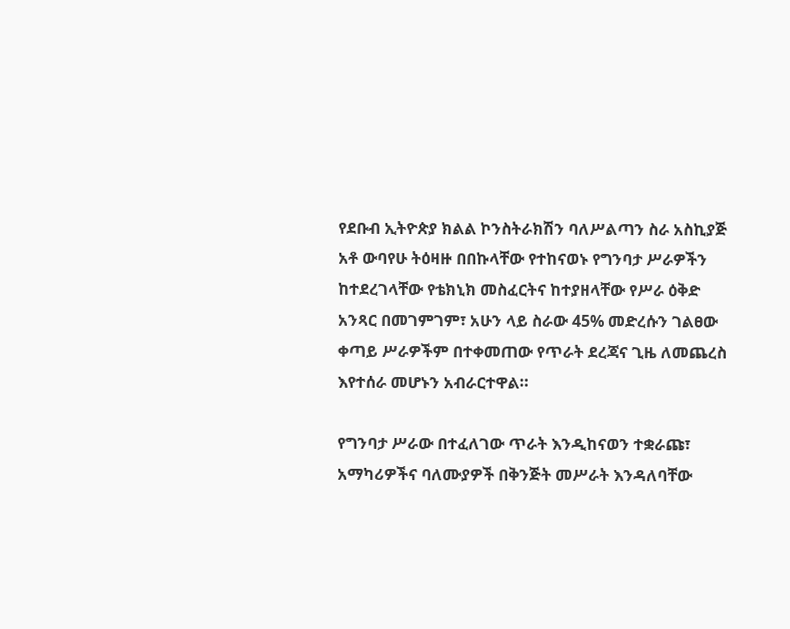የደቡብ ኢትዮጵያ ክልል ኮንስትራክሽን ባለሥልጣን ስራ አስኪያጅ አቶ ውባየሁ ትዕዛዙ በበኩላቸው የተከናወኑ የግንባታ ሥራዎችን ከተደረገላቸው የቴክኒክ መስፈርትና ከተያዘላቸው የሥራ ዕቅድ አንጻር በመገምገም፣ አሁን ላይ ስራው 45% መድረሱን ገልፀው ቀጣይ ሥራዎችም በተቀመጠው የጥራት ደረጃና ጊዜ ለመጨረስ እየተሰራ መሆኑን አብራርተዋል።

የግንባታ ሥራው በተፈለገው ጥራት እንዲከናወን ተቋራጩ፣ አማካሪዎችና ባለሙያዎች በቅንጅት መሥራት እንዳለባቸው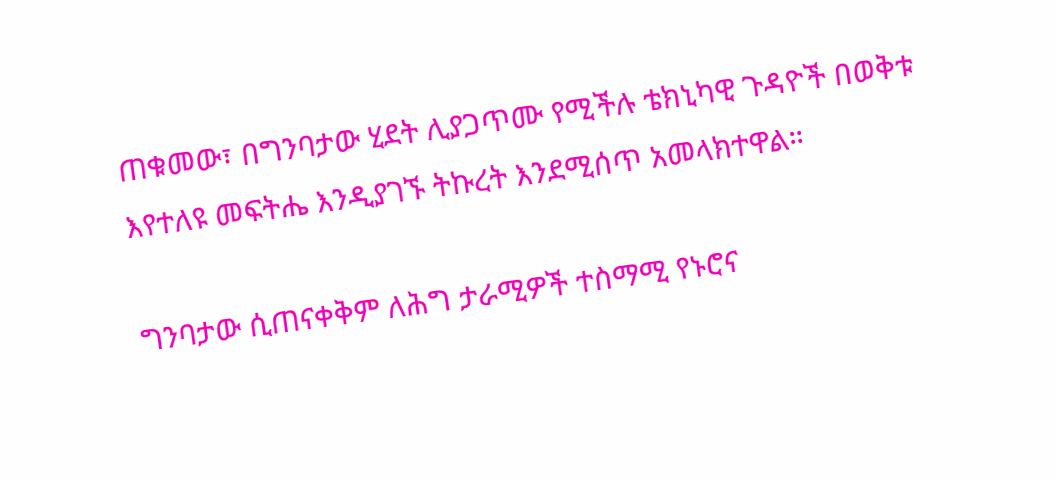ጠቁመው፣ በግንባታው ሂደት ሊያጋጥሙ የሚችሉ ቴክኒካዊ ጉዳዮች በወቅቱ እየተለዩ መፍትሔ እንዲያገኙ ትኩረት እንደሚሰጥ አመላክተዋል።

ግንባታው ሲጠናቀቅም ለሕግ ታራሚዎች ተስማሚ የኑሮና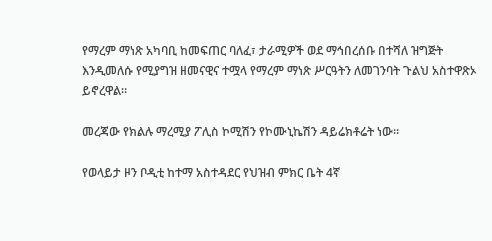የማረም ማነጽ አካባቢ ከመፍጠር ባለፈ፣ ታራሚዎች ወደ ማኅበረሰቡ በተሻለ ዝግጅት እንዲመለሱ የሚያግዝ ዘመናዊና ተሟላ የማረም ማነጽ ሥርዓትን ለመገንባት ጉልህ አስተዋጽኦ ይኖረዋል።

መረጃው የክልሉ ማረሚያ ፖሊስ ኮሚሽን የኮሙኒኬሽን ዳይሬክቶሬት ነው።

የወላይታ ዞን ቦዲቲ ከተማ አስተዳደር የህዝብ ምክር ቤት 4ኛ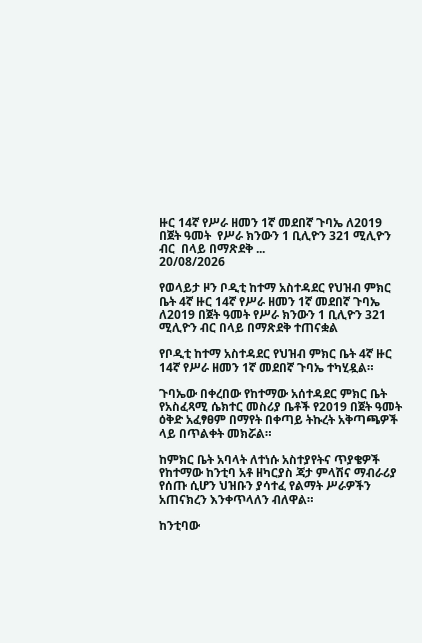ዙር 14ኛ የሥራ ዘመን 1ኛ መደበኛ ጉባኤ ለ2019 በጀት ዓመት  የሥራ ክንውን 1 ቢሊዮን 321 ሚሊዮን ብር  በላይ በማጽደቅ ...
20/08/2026

የወላይታ ዞን ቦዲቲ ከተማ አስተዳደር የህዝብ ምክር ቤት 4ኛ ዙር 14ኛ የሥራ ዘመን 1ኛ መደበኛ ጉባኤ ለ2019 በጀት ዓመት የሥራ ክንውን 1 ቢሊዮን 321 ሚሊዮን ብር በላይ በማጽደቅ ተጠናቋል

የቦዲቲ ከተማ አስተዳደር የህዝብ ምክር ቤት 4ኛ ዙር 14ኛ የሥራ ዘመን 1ኛ መደበኛ ጉባኤ ተካሂዷል።

ጉባኤው በቀረበው የከተማው አሰተዳደር ምክር ቤት የአስፈጻሚ ሴክተር መስሪያ ቤቶች የ2019 በጀት ዓመት ዕቅድ አፈፃፀም በማየት በቀጣይ ትኩረት አቅጣጫዎች ላይ በጥልቀት መክሯል።

ከምክር ቤት አባላት ለተነሱ አስተያየትና ጥያቄዎች የከተማው ከንቲባ አቶ ዘካርያስ ጃታ ምላሽና ማብራሪያ የሰጡ ሲሆን ህዝቡን ያሳተፈ የልማት ሥራዎችን አጠናክረን እንቀጥላለን ብለዋል።

ከንቲባው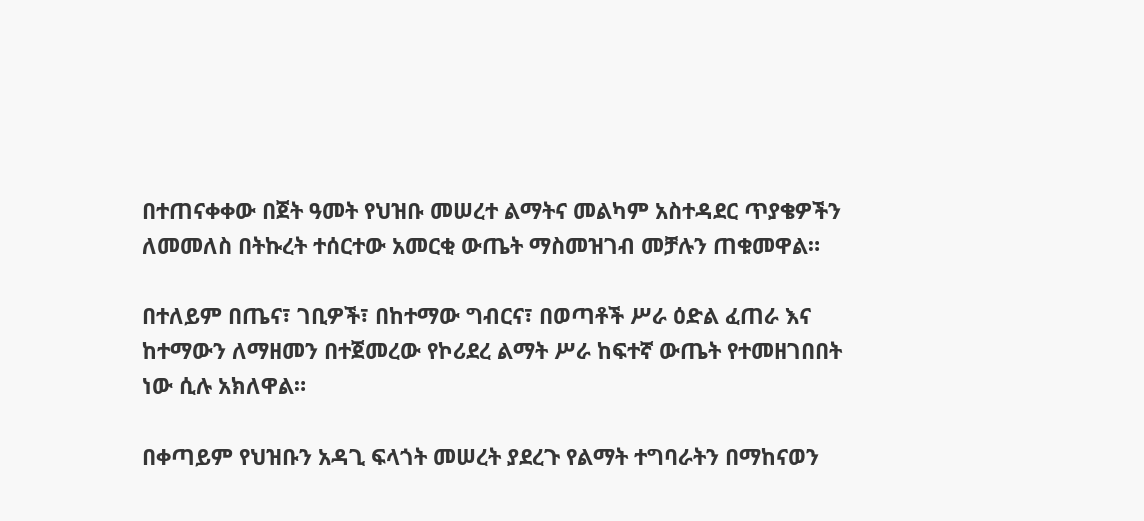በተጠናቀቀው በጀት ዓመት የህዝቡ መሠረተ ልማትና መልካም አስተዳደር ጥያቄዎችን ለመመለስ በትኩረት ተሰርተው አመርቂ ውጤት ማስመዝገብ መቻሉን ጠቁመዋል።

በተለይም በጤና፣ ገቢዎች፣ በከተማው ግብርና፣ በወጣቶች ሥራ ዕድል ፈጠራ እና ከተማውን ለማዘመን በተጀመረው የኮሪደረ ልማት ሥራ ከፍተኛ ውጤት የተመዘገበበት ነው ሲሉ አክለዋል።

በቀጣይም የህዝቡን አዳጊ ፍላጎት መሠረት ያደረጉ የልማት ተግባራትን በማከናወን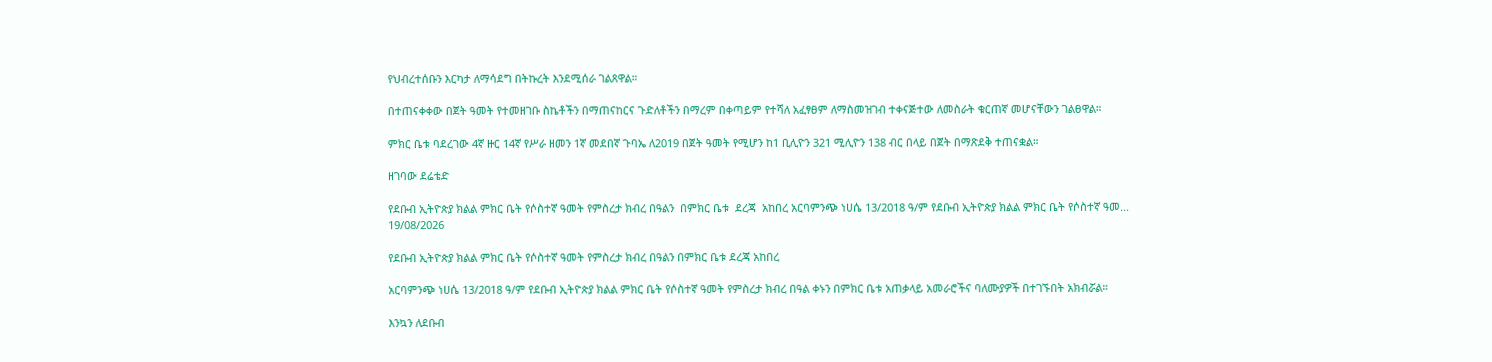የህብረተሰቡን እርካታ ለማሳደግ በትኩረት እንደሚሰራ ገልጸዋል።

በተጠናቀቀው በጀት ዓመት የተመዘገቡ ስኬቶችን በማጠናከርና ጉድለቶችን በማረም በቀጣይም የተሻለ አፈፃፀም ለማስመዝገብ ተቀናጅተው ለመስራት ቁርጠኛ መሆናቸውን ገልፀዋል።

ምክር ቤቱ ባደረገው 4ኛ ዙር 14ኛ የሥራ ዘመን 1ኛ መደበኛ ጉባኤ ለ2019 በጀት ዓመት የሚሆን ከ1 ቢሊዮን 321 ሚሊዮን 138 ብር በላይ በጀት በማጽደቅ ተጠናቋል።

ዘገባው ደሬቴድ

የደቡብ ኢትዮጵያ ክልል ምክር ቤት የሶስተኛ ዓመት የምስረታ ክብረ በዓልን  በምክር ቤቱ  ደረጃ  አከበረ አርባምንጭ ነሀሴ 13/2018 ዓ/ም የደቡብ ኢትዮጵያ ክልል ምክር ቤት የሶስተኛ ዓመ...
19/08/2026

የደቡብ ኢትዮጵያ ክልል ምክር ቤት የሶስተኛ ዓመት የምስረታ ክብረ በዓልን በምክር ቤቱ ደረጃ አከበረ

አርባምንጭ ነሀሴ 13/2018 ዓ/ም የደቡብ ኢትዮጵያ ክልል ምክር ቤት የሶስተኛ ዓመት የምስረታ ክብረ በዓል ቀኑን በምክር ቤቱ አጠቃላይ አመራሮችና ባለሙያዎች በተገኙበት አክብሯል።

እንኳን ለደቡብ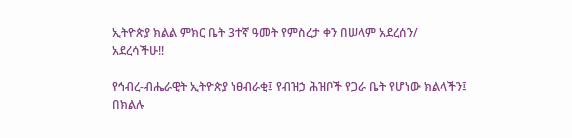ኢትዮጵያ ክልል ምክር ቤት 3ተኛ ዓመት የምስረታ ቀን በሠላም አደረሰን/ አደረሳችሁ!!

የኅብረ-ብሔራዊት ኢትዮጵያ ነፀብራቂ፤ የብዝኃ ሕዝቦች የጋራ ቤት የሆነው ክልላችን፤ በክልሉ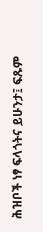ሕዝቦች ነፃ ፍላጎትና ይሁንታ፤ ፍጹም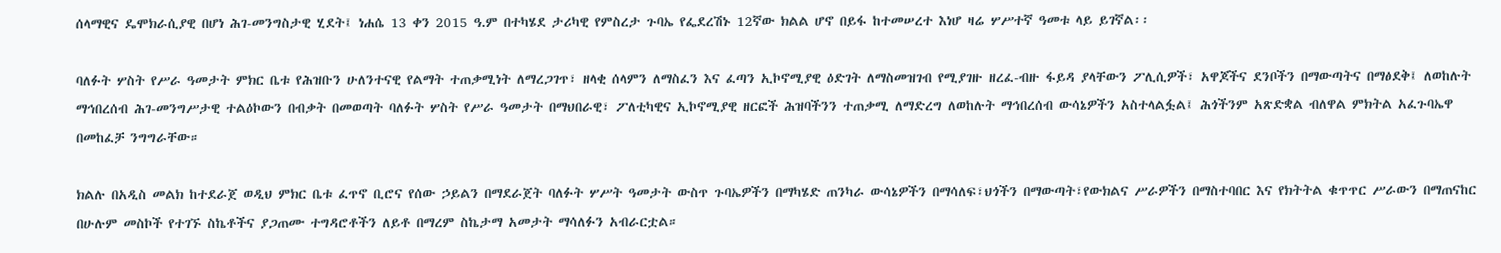ሰላማዊና ዴሞክራሲያዊ በሆነ ሕገ-መንግስታዊ ሂደት፤ ነሐሴ 13 ቀን 2015 ዓ.ም በተካሄደ ታሪካዊ የምስረታ ጉባኤ የፌደረሽኑ 12ኛው ክልል ሆኖ በይፋ ከተመሠረተ እነሆ ዛሬ ሦሥተኛ ዓመቱ ላይ ይገኛል፡፡

ባለፉት ሦስት የሥራ ዓመታት ምክር ቤቱ የሕዝቡን ሁለንተናዊ የልማት ተጠቃሚነት ለማረጋገጥ፣ ዘላቂ ሰላምን ለማስፈን እና ፈጣን ኢኮኖሚያዊ ዕድገት ለማስመዝገብ የሚያገዙ ዘረፈ-ብዙ ፋይዳ ያላቸውን ፖሊሲዎች፣ አዋጆችና ደንቦችን በማውጣትና በማፅደቅ፤ ለወከሉት ማኅበረሰብ ሕገ-መንግሥታዊ ተልዕኮውን በብቃት በመወጣት ባለፉት ሦስት የሥራ ዓመታት በማህበራዊ፣ ፖለቲካዊና ኢኮኖሚያዊ ዘርፎች ሕዝባችንን ተጠቃሚ ለማድረግ ለወከሉት ማኅበረሰብ ውሳኔዎችን አስተላልፏል፤ ሕጎችንም አጽድቋል ብለዋል ምክትል አፈጉባኤዋ በመከፈቻ ንግግራቸው።

ክልሉ በአዲስ መልክ ከተደራጀ ወዲህ ምክር ቤቱ ፈጥኖ ቢሮና የሰው ኃይልን በማደራጀት ባለፉት ሦሥት ዓመታት ውስጥ ጉባኤዎችን በማካሄድ ጠንካራ ውሳኔዎችን በማሳለፍ፣ህጎችን በማውጣት፣የውክልና ሥራዎችን በማስተባበር እና የክትትል ቁጥጥር ሥራውን በማጠናከር በሁሉም መስኮች የተገኙ ስኬቶችና ያጋጠሙ ተግዳሮቶችን ለይቶ በማረም ስኬታማ አመታት ማሳለፉን አብራርቷል።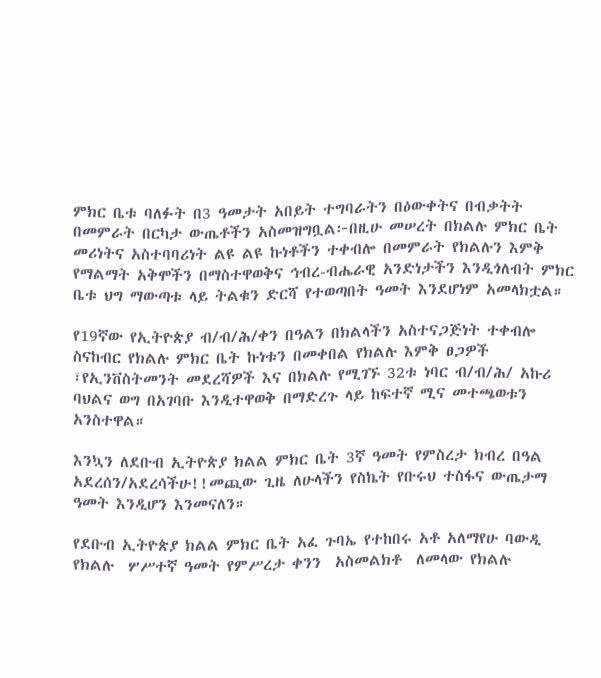ምክር ቤቱ ባለፉት በ3 ዓመታት አበይት ተግባራትን በዕውቀትና በብቃትት በመምራት በርካታ ውጤቶችን አስመዝግቧል፦በዚሁ መሠረት በክልሉ ምክር ቤት መሪነትና አስተባባሪነት ልዩ ልዩ ኩነቶችን ተቀብሎ በመምራት የክልሉን እምቅ የማልማት አቅሞችን በማስተዋወቅና ኅብረ-ብሔራዊ አንድነታችን እንዲጎለብት ምክር ቤቱ ህግ ማውጣቱ ላይ ትልቁን ድርሻ የተወጣበት ዓመት እንደሆነም አመላክቷል።

የ19ኛው የኢትዮጵያ ብ/ብ/ሕ/ቀን በዓልን በክልላችን አስተናጋጅነት ተቀብሎ ስናከብር የክልሉ ምክር ቤት ኩነቱን በመቀበል የክልሉ እምቅ ፀጋዎች ፣የኢንቨስትመንት መደረሻዎች እና በክልሉ የሚገኙ 32ቱ ነባር ብ/ብ/ሕ/ አኩሪ ባህልና ወግ በአገባቡ እንዲተዋወቅ በማድረጉ ላይ ከፍተኛ ሚና መተጫወቱን አንስተዋል።

እንኳን ለደቡብ ኢትዮጵያ ክልል ምክር ቤት 3ኛ ዓመት የምስረታ ክብረ በዓል አደረሰን/አደረሳችሁ!!መጪው ጊዜ ለሁላችን የስኬት የቡሩህ ተስፋና ውጤታማ ዓመት እንዲሆን እንመናለን።

የደቡብ ኢትዮጵያ ክልል ምክር ቤት አፈ ጉባኤ የተከበሩ አቶ አለማየሁ ባውዲ የክልሉ  ሦሥተኛ ዓመት የምሥረታ ቀንን  አስመልክቶ  ለመላው የክልሉ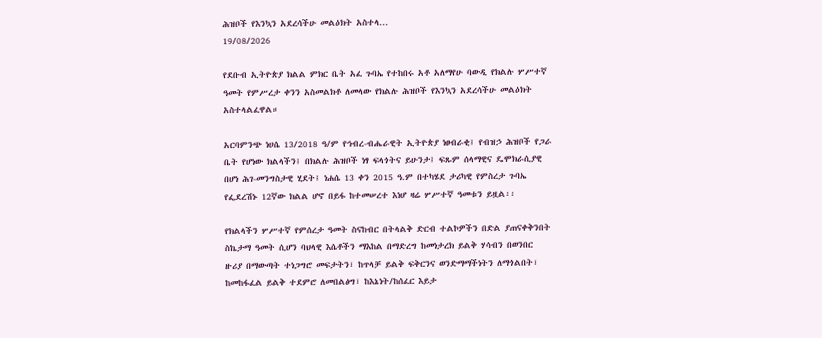ሕዝቦች የእንኳን አደረሳችሁ መልዕክት አስተላ...
19/08/2026

የደቡብ ኢትዮጵያ ክልል ምክር ቤት አፈ ጉባኤ የተከበሩ አቶ አለማየሁ ባውዲ የክልሉ ሦሥተኛ ዓመት የምሥረታ ቀንን አስመልክቶ ለመላው የክልሉ ሕዝቦች የእንኳን አደረሳችሁ መልዕክት አስተላልፈዋል።

አርባምንጭ ነሀሴ 13/2018 ዓ/ም የኅብረ-ብሔራዊት ኢትዮጵያ ነፀብራቂ፤ የብዝኃ ሕዝቦች የጋራ ቤት የሆነው ክልላችን፤ በክልሉ ሕዝቦች ነፃ ፍላጎትና ይሁንታ፤ ፍጹም ሰላማዊና ዴሞክራሲያዊ በሆነ ሕገ-መንግስታዊ ሂደት፤ ነሐሴ 13 ቀን 2015 ዓ.ም በተካሄደ ታሪካዊ የምስረታ ጉባኤ የፌደረሽኑ 12ኛው ክልል ሆኖ በይፋ ከተመሠረተ እነሆ ዛሬ ሦሥተኛ ዓመቱን ይዟል፡፡

የክልላችን ሦሥተኛ የምሰረታ ዓመት ስናከብር በትላልቅ ድርብ ተልኮዎችን በድል ያጠናቀቅንበት ስኬታማ ዓመት ሲሆን ባህላዊ እሴቶችን ማእከል በማድረግ ከመነታረክ ይልቅ ሃሳብን በወንበር ዙሪያ በማውጣት ተነጋግሮ መፍታትን፣ ከጥላቻ ይልቅ ፍቅርንና ወንድማማችነትን ለማጎልበት፣ ከመከፋፈል ይልቅ ተደምሮ ለመበልፅግ፣ ከእኔነት/ከሰፈር እይታ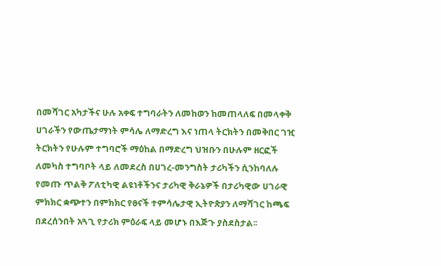በመሻገር አካታችና ሁሉ አቀፍ ተግባራትን ለመከወን ከመጠላለፍ በመላቀቅ ሀገራችን የውጤታማነት ምሳሌ ለማድረግ እና ነጠላ ትርክትን በመቅበር ገዢ ትርክትን የሁሉም ተግባሮች ማዕከል በማድረግ ህዝቡን በሁሉም ዘርፎች ለመካስ ተግባቦት ላይ ለመደረስ በሀገረ-መንግስት ታሪካችን ሲንከባለሉ የመጡ ጥልቅ ፖለቲካዊ ልዩነቶችንና ታሪካዊ ቅራኔዎች በታሪካዊው ሀገራዊ ምክክር ቋጭተን በምክክር የፀናች ተምሳሌታዊ ኢትዮጵያን ለማሻገር ከጫፍ በደረሰንበት አጓጊ የታሪክ ምዕራፍ ላይ መሆኑ በእጅጉ ያስደስታል፡፡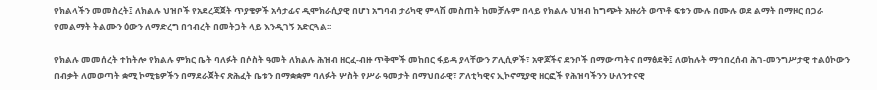የክልላችን መመስረት፤ ለክልሉ ህዝቦች የአደረጃጀት ጥያቄዎች አሳታፊና ዲሞክራሲያዊ በሆነ አግባብ ታሪካዊ ምላሽ መስጠት ከመቻሉም በላይ የክልሉ ህዝብ ከግጭት አዙሪት ወጥቶ ፍቱን ሙሉ በሙሉ ወደ ልማት በማዞር በጋራ የመልማት ትልሙን ዕውን ለማድረግ በኅብረት በመትጋት ላይ እንዲገኝ አድርጓል፡፡

የክልሉ መመሰረት ተከትሎ የክልሉ ምክር ቤት ባለፉት በሶስት ዓመት ለክልሉ ሕዝብ ዘርፈ-ብዙ ጥቅሞች መከበር ፋይዳ ያላቸውን ፖሊሲዎች፣ አዋጆችና ደንቦች በማውጣትና በማፅደቅ፤ ለወከሉት ማኅበረሰብ ሕገ-መንግሥታዊ ተልዕኮውን በብቃት ለመወጣት ቋሚ ኮሚቴዎችን በማደራጀትና ጽሕፈት ቤቱን በማቋቋም ባለፉት ሦስት የሥራ ዓመታት በማህበራዊ፣ ፖለቲካዊና ኢኮኖሚያዊ ዘርፎች የሕዝባችንን ሁለንተናዊ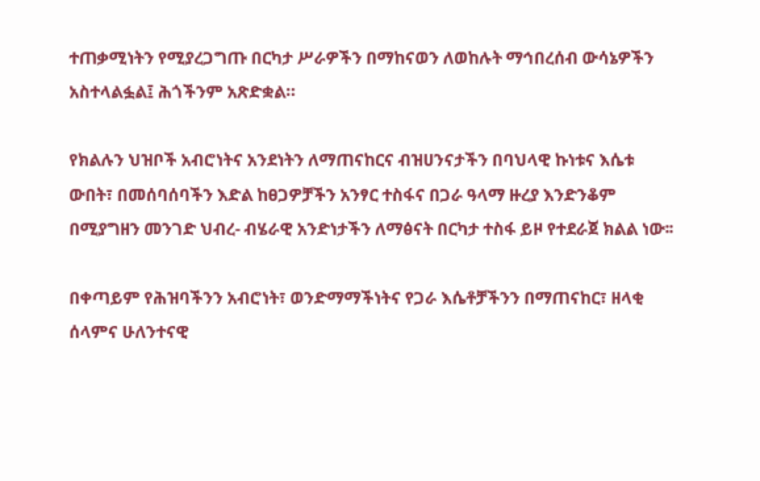ተጠቃሚነትን የሚያረጋግጡ በርካታ ሥራዎችን በማከናወን ለወከሉት ማኅበረሰብ ውሳኔዎችን አስተላልፏል፤ ሕጎችንም አጽድቋል።

የክልሉን ህዝቦች አብሮነትና አንደነትን ለማጠናከርና ብዝሀንናታችን በባህላዊ ኩነቱና እሴቱ ውበት፣ በመሰባሰባችን እድል ከፀጋዎቻችን አንፃር ተስፋና በጋራ ዓላማ ዙረያ እንድንቆም በሚያግዘን መንገድ ህብረ- ብሄራዊ አንድነታችን ለማፅናት በርካታ ተስፋ ይዞ የተደራጀ ክልል ነው፡፡

በቀጣይም የሕዝባችንን አብሮነት፣ ወንድማማችነትና የጋራ እሴቶቻችንን በማጠናከር፣ ዘላቂ ሰላምና ሁለንተናዊ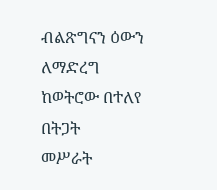ብልጽግናን ዕውን ለማድረግ ከወትሮው በተለየ በትጋት
መሥራት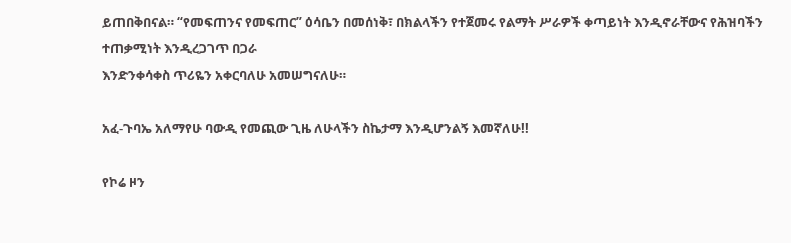ይጠበቅበናል። “የመፍጠንና የመፍጠር” ዕሳቤን በመሰነቅ፣ በክልላችን የተጀመሩ የልማት ሥራዎች ቀጣይነት እንዲኖራቸውና የሕዝባችን ተጠቃሚነት እንዲረጋገጥ በጋራ
እንድንቀሳቀስ ጥሪዬን አቀርባለሁ አመሠግናለሁ።

አፈ-ጉባኤ አለማየሁ ባውዲ የመጪው ጊዜ ለሁላችን ስኬታማ እንዲሆንልኝ እመኛለሁ!!

የኮሬ ዞን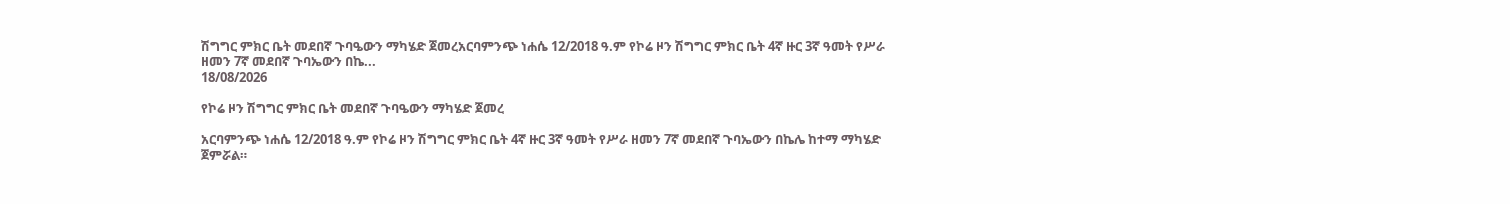ሽግግር ምክር ቤት መደበኛ ጉባዔውን ማካሄድ ጀመረአርባምንጭ ነሐሴ 12/2018 ዓ.ም የኮሬ ዞን ሽግግር ምክር ቤት 4ኛ ዙር 3ኛ ዓመት የሥራ ዘመን 7ኛ መደበኛ ጉባኤውን በኬ...
18/08/2026

የኮሬ ዞን ሽግግር ምክር ቤት መደበኛ ጉባዔውን ማካሄድ ጀመረ

አርባምንጭ ነሐሴ 12/2018 ዓ.ም የኮሬ ዞን ሽግግር ምክር ቤት 4ኛ ዙር 3ኛ ዓመት የሥራ ዘመን 7ኛ መደበኛ ጉባኤውን በኬሌ ከተማ ማካሄድ ጀምሯል።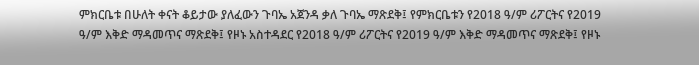ምክርቤቱ በሁለት ቀናት ቆይታው ያለፈውን ጉባኤ አጀንዳ ቃለ ጉባኤ ማጽደቅ፤ የምክርቤቱን የ2018 ዓ/ም ሪፖርትና የ2019 ዓ/ም እቅድ ማዳመጥና ማጽደቅ፤ የዞኑ አስተዳደር የ2018 ዓ/ም ሪፖርትና የ2019 ዓ/ም እቅድ ማዳመጥና ማጽደቅ፤ የዞኑ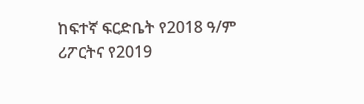ከፍተኛ ፍርድቤት የ2018 ዓ/ም ሪፖርትና የ2019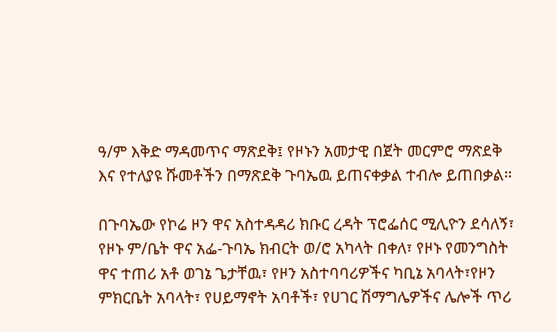ዓ/ም እቅድ ማዳመጥና ማጽደቅ፤ የዞኑን አመታዊ በጀት መርምሮ ማጽደቅ እና የተለያዩ ሹመቶችን በማጽደቅ ጉባኤዉ ይጠናቀቃል ተብሎ ይጠበቃል።

በጉባኤው የኮሬ ዞን ዋና አስተዳዳሪ ክቡር ረዳት ፕሮፌሰር ሚሊዮን ደሳለኝ፣ የዞኑ ም/ቤት ዋና አፌ-ጉባኤ ክብርት ወ/ሮ አካላት በቀለ፣ የዞኑ የመንግስት ዋና ተጠሪ አቶ ወገኔ ጌታቸዉ፣ የዞን አስተባባሪዎችና ካቢኔ አባላት፣የዞን ምክርቤት አባላት፣ የሀይማኖት አባቶች፣ የሀገር ሽማግሌዎችና ሌሎች ጥሪ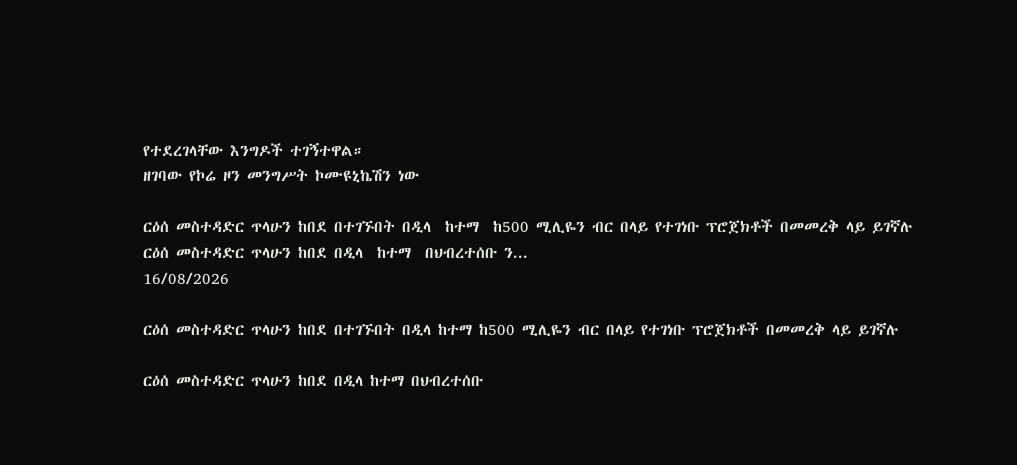የተደረገላቸው እንግዶች ተገኝተዋል።
ዘገባው የኮሬ ዞን መንግሥት ኮሙዩኒኬሽን ነው

ርዕሰ መስተዳድር ጥላሁን ከበደ በተገኙበት በዲላ  ከተማ  ከ500 ሚሊዬን ብር በላይ የተገነቡ ፕሮጀክቶች በመመረቅ ላይ ይገኛሉ ርዕሰ መስተዳድር ጥላሁን ከበደ በዲላ  ከተማ  በህብረተሰቡ ን...
16/08/2026

ርዕሰ መስተዳድር ጥላሁን ከበደ በተገኙበት በዲላ ከተማ ከ500 ሚሊዬን ብር በላይ የተገነቡ ፕሮጀክቶች በመመረቅ ላይ ይገኛሉ

ርዕሰ መስተዳድር ጥላሁን ከበደ በዲላ ከተማ በህብረተሰቡ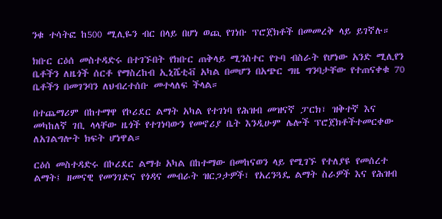ንቁ ተሳትፎ ከ500 ሚሊዬን ብር በላይ በሆነ ወጪ የገነቡ ፕሮጀክቶች በመመረቅ ላይ ይገኛሉ።

ክቡር ርዕሰ መስተዳድሩ በተገኙበት የክቡር ጠቅላይ ሚንስተር የጉባ ብስራት የሆነው አንድ ሚሊየን ቤቶችን ለዜጎች ሰርቶ የማስረከብ ኢኒሼቲቭ አካል በመሆን በአጭር ግዜ ግንባታቸው የተጠናቀቁ 70 ቤቶችን በመገንባን ለህብረተሰቡ መተላለፍ ችላል።

በተጨማሪም በከተማዋ የኮሪደር ልማት አካል የተገነባ የሕዝብ መዝናኛ ፓርክ፣ ዝቅተኛ እና መካከለኛ ገቢ ላላቸው ዜጎች የተገነባውን የመኖሪያ ቤት እንዲሁም ሌሎች ፕሮጀክቶችተመርቀው ለአገልግሎት ክፍት ሆነዋል።

ርዕሰ መስተዳድሩ በኮሪደር ልማቱ አካል በከተማው በመከናወን ላይ የሚገኙ የተለያዩ የመሰረተ ልማት፤ ዘመናዊ የመንገድና የጎዳና መብራት ዝርጋታዎች፣ የአረንጓዴ ልማት ስራዎች እና የሕዝብ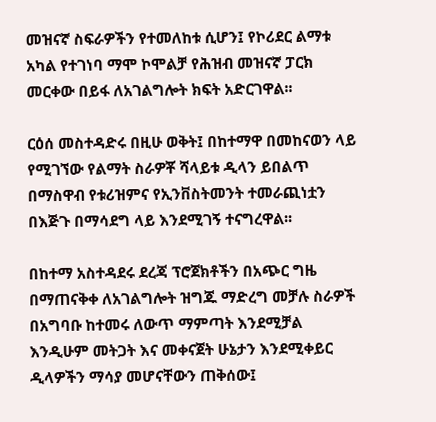መዝናኛ ስፍራዎችን የተመለከቱ ሲሆን፤ የኮሪደር ልማቱ አካል የተገነባ ማሞ ኮሞልቻ የሕዝብ መዝናኛ ፓርክ መርቀው በይፋ ለአገልግሎት ክፍት አድርገዋል፡፡

ርዕሰ መስተዳድሩ በዚሁ ወቅት፤ በከተማዋ በመከናወን ላይ የሚገኘው የልማት ስራዎቾ ሻላይቱ ዲላን ይበልጥ በማስዋብ የቱሪዝምና የኢንቨስትመንት ተመራጪነቷን በእጅጉ በማሳደግ ላይ እንደሚገኝ ተናግረዋል፡፡

በከተማ አስተዳደሩ ደረጃ ፕሮጀክቶችን በአጭር ግዜ በማጠናቅቀ ለአገልግሎት ዝግጁ ማድረግ መቻሉ ስራዎች በአግባቡ ከተመሩ ለውጥ ማምጣት እንደሚቻል እንዲሁም መትጋት እና መቀናጀት ሁኔታን እንደሚቀይር ዲላዎችን ማሳያ መሆናቸውን ጠቅሰው፤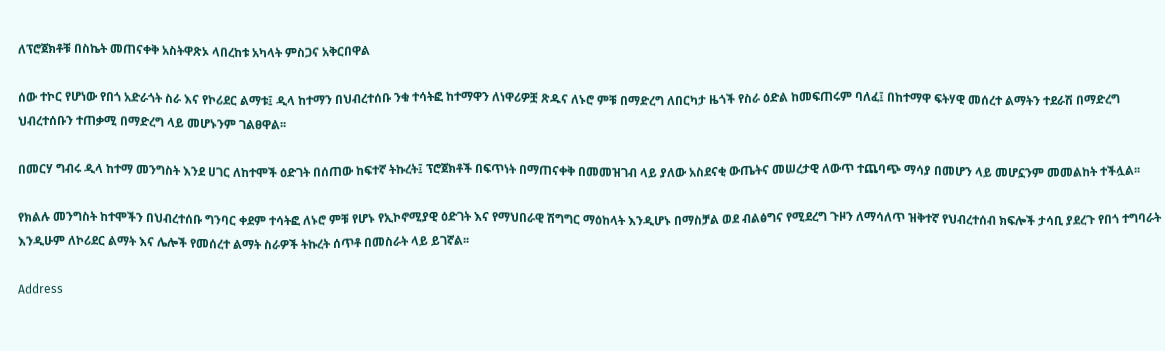ለፕሮጀክቶቹ በስኬት መጠናቀቅ አስትዋጽኦ ላበረከቱ አካላት ምስጋና አቅርበዋል

ሰው ተኮር የሆነው የበጎ አድራጎት ስራ እና የኮሪደር ልማቱ፤ ዲላ ከተማን በህብረተሰቡ ንቁ ተሳትፎ ከተማዋን ለነዋሪዎቿ ጽዱና ለኑሮ ምቹ በማድረግ ለበርካታ ዜጎች የስራ ዕድል ከመፍጠሩም ባለፈ፤ በከተማዋ ፍትሃዊ መሰረተ ልማትን ተደራሽ በማድረግ ህብረተሰቡን ተጠቃሚ በማድረግ ላይ መሆኑንም ገልፀዋል፡፡

በመርሃ ግብሩ ዲላ ከተማ መንግስት እንደ ሀገር ለከተሞች ዕድገት በሰጠው ከፍተኛ ትኩረት፤ ፕሮጀክቶች በፍጥነት በማጠናቀቅ በመመዝገብ ላይ ያለው አስደናቂ ውጤትና መሠረታዊ ለውጥ ተጨባጭ ማሳያ በመሆን ላይ መሆኗንም መመልከት ተችሏል፡፡

የክልሉ መንግስት ከተሞችን በህብረተሰቡ ግንባር ቀደም ተሳትፎ ለኑሮ ምቹ የሆኑ የኢኮኖሚያዊ ዕድገት እና የማህበራዊ ሽግግር ማዕከላት እንዲሆኑ በማስቻል ወደ ብልፅግና የሚደረግ ጉዞን ለማሳለጥ ዝቅተኛ የህብረተሰብ ክፍሎች ታሳቢ ያደረጉ የበጎ ተግባራት እንዲሁም ለኮሪደር ልማት እና ሌሎች የመሰረተ ልማት ስራዎች ትኩረት ሰጥቶ በመስራት ላይ ይገኛል፡፡

Address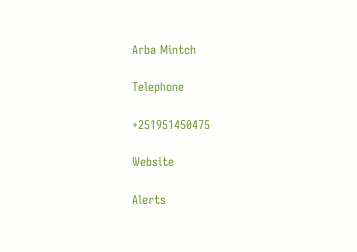Arba Mintch

Telephone

+251951450475

Website

Alerts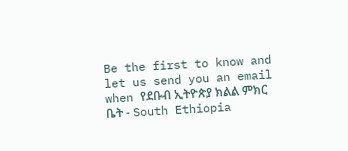Be the first to know and let us send you an email when የደቡብ ኢትዮጵያ ክልል ምክር ቤት - South Ethiopia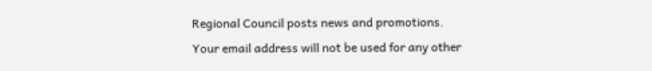Regional Council posts news and promotions. Your email address will not be used for any other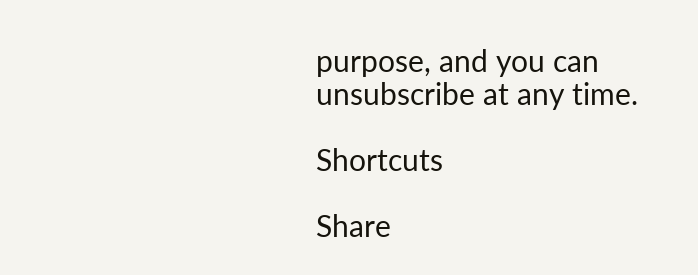purpose, and you can unsubscribe at any time.

Shortcuts

Share